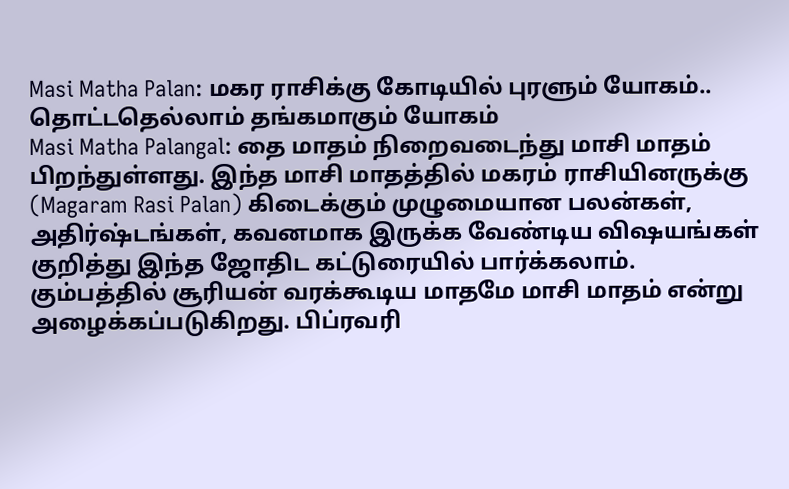Masi Matha Palan: மகர ராசிக்கு கோடியில் புரளும் யோகம்.. தொட்டதெல்லாம் தங்கமாகும் யோகம்
Masi Matha Palangal: தை மாதம் நிறைவடைந்து மாசி மாதம் பிறந்துள்ளது. இந்த மாசி மாதத்தில் மகரம் ராசியினருக்கு (Magaram Rasi Palan) கிடைக்கும் முழுமையான பலன்கள், அதிர்ஷ்டங்கள், கவனமாக இருக்க வேண்டிய விஷயங்கள் குறித்து இந்த ஜோதிட கட்டுரையில் பார்க்கலாம்.
கும்பத்தில் சூரியன் வரக்கூடிய மாதமே மாசி மாதம் என்று அழைக்கப்படுகிறது. பிப்ரவரி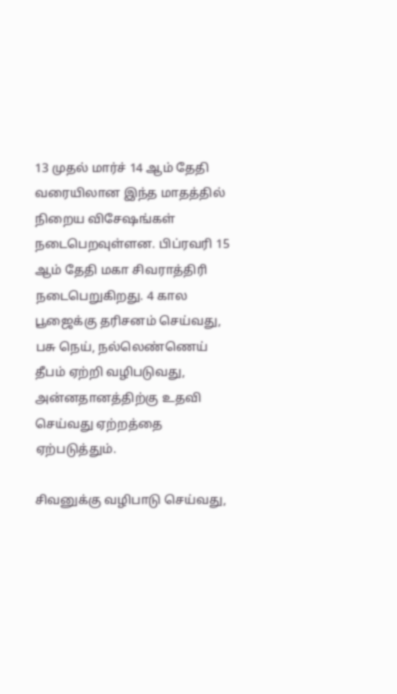13 முதல் மார்ச் 14 ஆம் தேதி வரையிலான இந்த மாதத்தில் நிறைய விசேஷங்கள் நடைபெறவுள்ளன. பிப்ரவரி 15 ஆம் தேதி மகா சிவராத்திரி நடைபெறுகிறது. 4 கால பூஜைக்கு தரிசனம் செய்வது, பசு நெய், நல்லெண்ணெய் தீபம் ஏற்றி வழிபடுவது, அன்னதானத்திற்கு உதவி செய்வது ஏற்றத்தை ஏற்படுத்தும்.

சிவனுக்கு வழிபாடு செய்வது,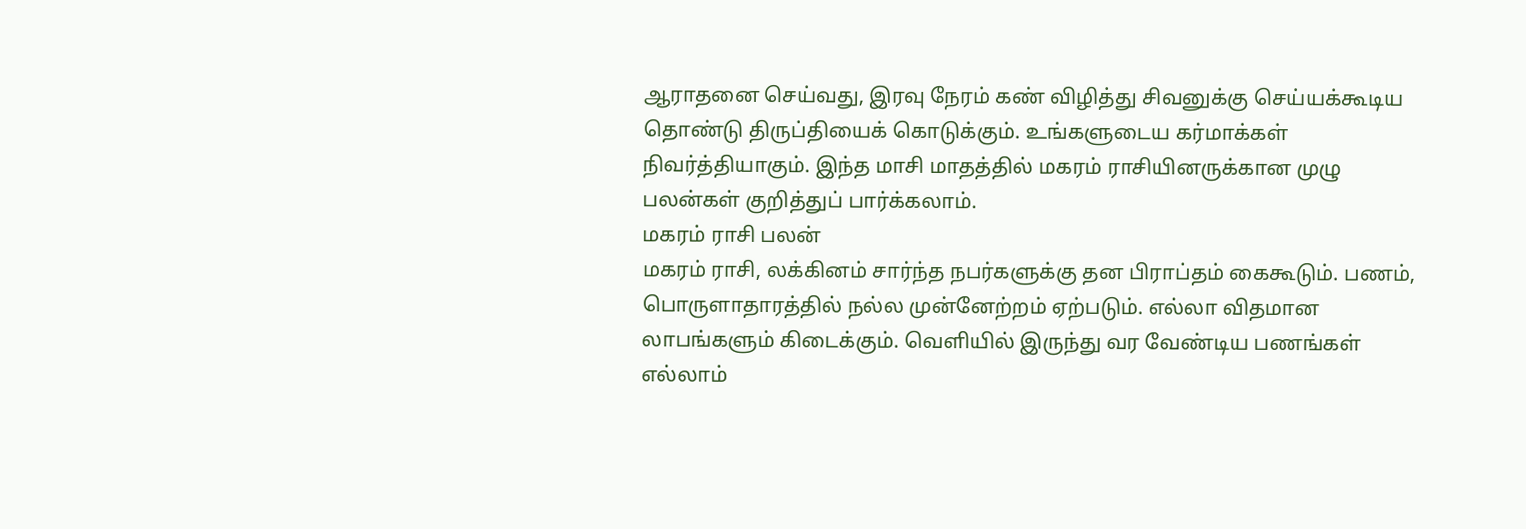ஆராதனை செய்வது, இரவு நேரம் கண் விழித்து சிவனுக்கு செய்யக்கூடிய தொண்டு திருப்தியைக் கொடுக்கும். உங்களுடைய கர்மாக்கள் நிவர்த்தியாகும். இந்த மாசி மாதத்தில் மகரம் ராசியினருக்கான முழு பலன்கள் குறித்துப் பார்க்கலாம்.
மகரம் ராசி பலன்
மகரம் ராசி, லக்கினம் சார்ந்த நபர்களுக்கு தன பிராப்தம் கைகூடும். பணம், பொருளாதாரத்தில் நல்ல முன்னேற்றம் ஏற்படும். எல்லா விதமான லாபங்களும் கிடைக்கும். வெளியில் இருந்து வர வேண்டிய பணங்கள் எல்லாம்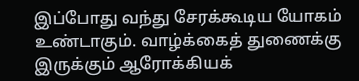இப்போது வந்து சேரக்கூடிய யோகம் உண்டாகும். வாழ்க்கைத் துணைக்கு இருக்கும் ஆரோக்கியக்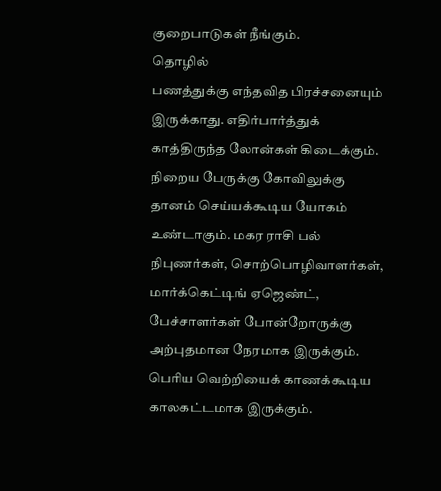குறைபாடுகள் நீங்கும்.
தொழில்
பணத்துக்கு எந்தவித பிரச்சனையும் இருக்காது. எதிர்பார்த்துக் காத்திருந்த லோன்கள் கிடைக்கும். நிறைய பேருக்கு கோவிலுக்கு தானம் செய்யக்கூடிய யோகம் உண்டாகும். மகர ராசி பல் நிபுணர்கள், சொற்பொழிவாளர்கள், மார்க்கெட்டிங் ஏஜெண்ட், பேச்சாளர்கள் போன்றோருக்கு அற்புதமான நேரமாக இருக்கும். பெரிய வெற்றியைக் காணக்கூடிய காலகட்டமாக இருக்கும்.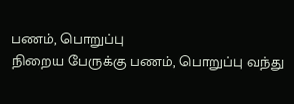பணம், பொறுப்பு
நிறைய பேருக்கு பணம், பொறுப்பு வந்து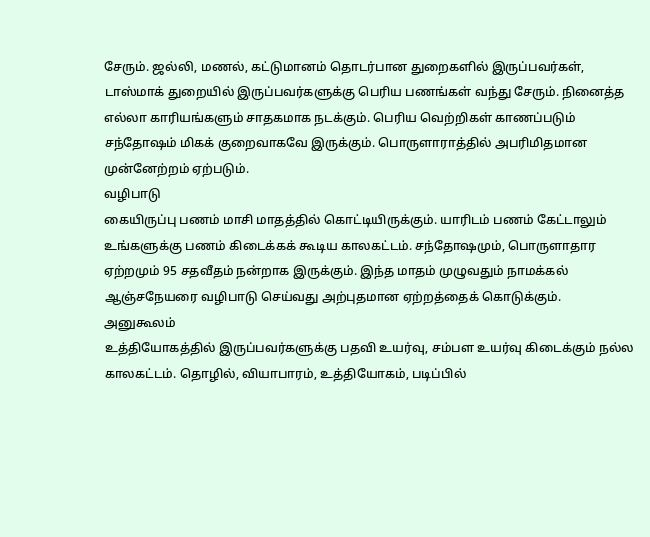சேரும். ஜல்லி, மணல், கட்டுமானம் தொடர்பான துறைகளில் இருப்பவர்கள், டாஸ்மாக் துறையில் இருப்பவர்களுக்கு பெரிய பணங்கள் வந்து சேரும். நினைத்த எல்லா காரியங்களும் சாதகமாக நடக்கும். பெரிய வெற்றிகள் காணப்படும் சந்தோஷம் மிகக் குறைவாகவே இருக்கும். பொருளாராத்தில் அபரிமிதமான முன்னேற்றம் ஏற்படும்.
வழிபாடு
கையிருப்பு பணம் மாசி மாதத்தில் கொட்டியிருக்கும். யாரிடம் பணம் கேட்டாலும் உங்களுக்கு பணம் கிடைக்கக் கூடிய காலகட்டம். சந்தோஷமும், பொருளாதார ஏற்றமும் 95 சதவீதம் நன்றாக இருக்கும். இந்த மாதம் முழுவதும் நாமக்கல் ஆஞ்சநேயரை வழிபாடு செய்வது அற்புதமான ஏற்றத்தைக் கொடுக்கும்.
அனுகூலம்
உத்தியோகத்தில் இருப்பவர்களுக்கு பதவி உயர்வு, சம்பள உயர்வு கிடைக்கும் நல்ல காலகட்டம். தொழில், வியாபாரம், உத்தியோகம், படிப்பில்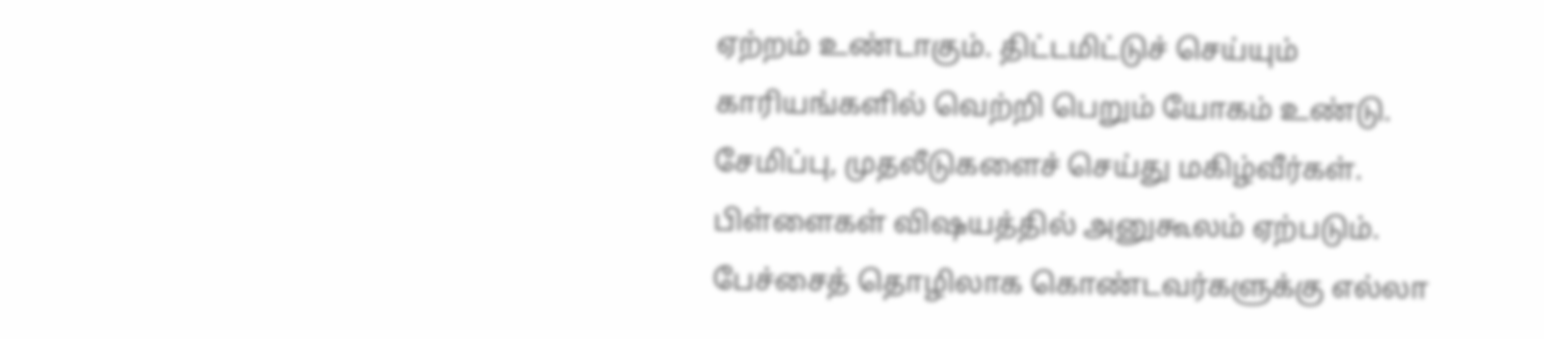ஏற்றம் உண்டாகும். திட்டமிட்டுச் செய்யும் காரியங்களில் வெற்றி பெறும் யோகம் உண்டு. சேமிப்பு, முதலீடுகளைச் செய்து மகிழ்வீர்கள். பிள்ளைகள் விஷயத்தில் அனுகூலம் ஏற்படும். பேச்சைத் தொழிலாக கொண்டவர்களுக்கு எல்லா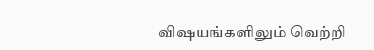விஷயங்களிலும் வெற்றி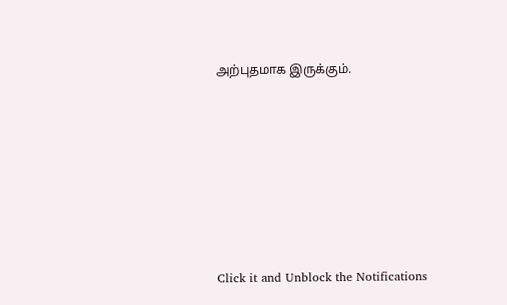அற்புதமாக இருக்கும்.












Click it and Unblock the Notifications